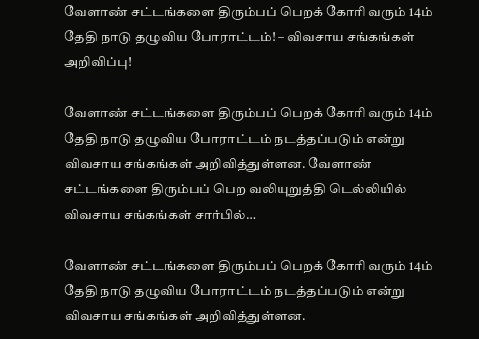வேளாண் சட்டங்களை திரும்பப் பெறக் கோரி வரும் 14ம் தேதி நாடு தழுவிய போராட்டம்! – விவசாய சங்கங்கள் அறிவிப்பு!

வேளாண் சட்டங்களை திரும்பப் பெறக் கோரி வரும் 14ம் தேதி நாடு தழுவிய போராட்டம் நடத்தப்படும் என்று விவசாய சங்கங்கள் அறிவித்துள்ளன. வேளாண் சட்டங்களை திரும்பப் பெற வலியுறுத்தி டெல்லியில் விவசாய சங்கங்கள் சார்பில்…

வேளாண் சட்டங்களை திரும்பப் பெறக் கோரி வரும் 14ம் தேதி நாடு தழுவிய போராட்டம் நடத்தப்படும் என்று விவசாய சங்கங்கள் அறிவித்துள்ளன.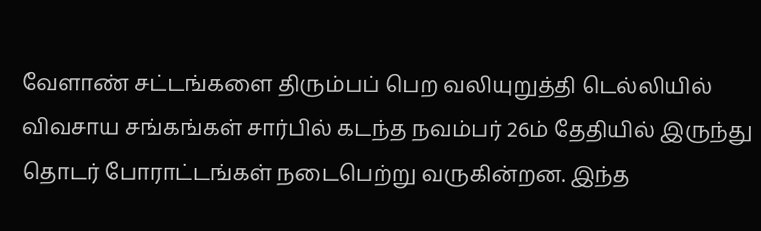வேளாண் சட்டங்களை திரும்பப் பெற வலியுறுத்தி டெல்லியில் விவசாய சங்கங்கள் சார்பில் கடந்த நவம்பர் 26ம் தேதியில் இருந்து தொடர் போராட்டங்கள் நடைபெற்று வருகின்றன. இந்த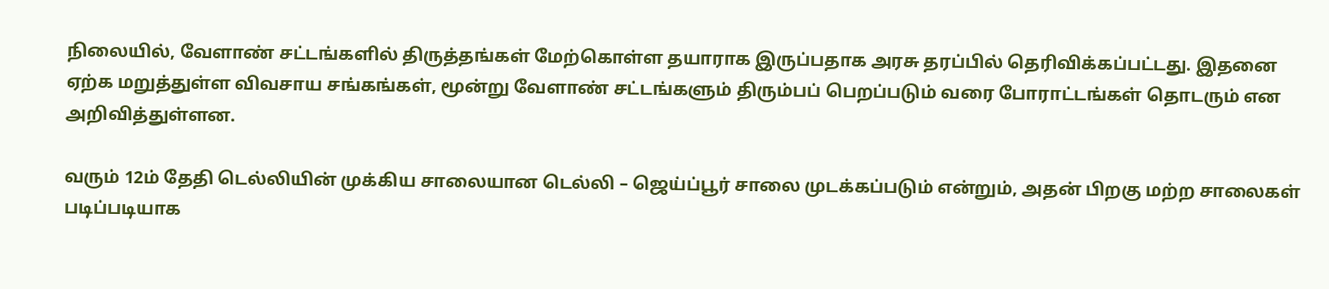நிலையில், வேளாண் சட்டங்களில் திருத்தங்கள் மேற்கொள்ள தயாராக இருப்பதாக அரசு தரப்பில் தெரிவிக்கப்பட்டது. இதனை ஏற்க மறுத்துள்ள விவசாய சங்கங்கள், மூன்று வேளாண் சட்டங்களும் திரும்பப் பெறப்படும் வரை போராட்டங்கள் தொடரும் என அறிவித்துள்ளன.

வரும் 12ம் தேதி டெல்லியின் முக்கிய சாலையான டெல்லி – ஜெய்ப்பூர் சாலை முடக்கப்படும் என்றும், அதன் பிறகு மற்ற சாலைகள் படிப்படியாக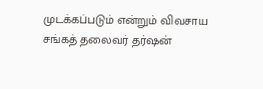முடக்கப்படும் என்றும் விவசாய சங்கத் தலைவர் தர்ஷன்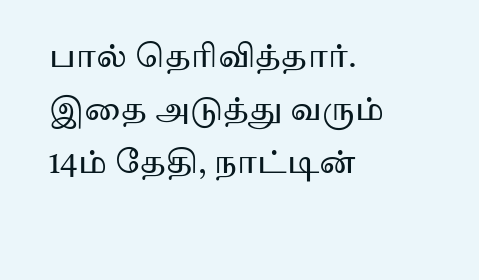பால் தெரிவித்தார். இதை அடுத்து வரும் 14ம் தேதி, நாட்டின்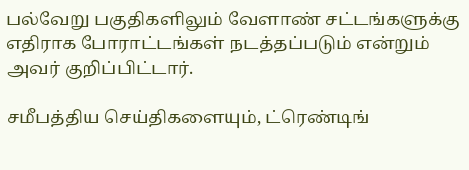பல்வேறு பகுதிகளிலும் வேளாண் சட்டங்களுக்கு எதிராக போராட்டங்கள் நடத்தப்படும் என்றும் அவர் குறிப்பிட்டார்.

சமீபத்திய செய்திகளையும், ட்ரெண்டிங்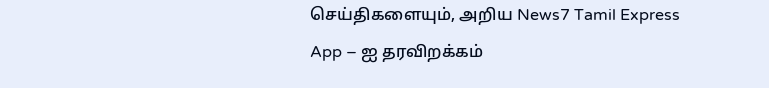செய்திகளையும், அறிய News7 Tamil Express App – ஐ தரவிறக்கம்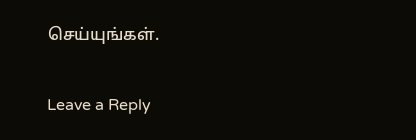செய்யுங்கள்.

Leave a Reply